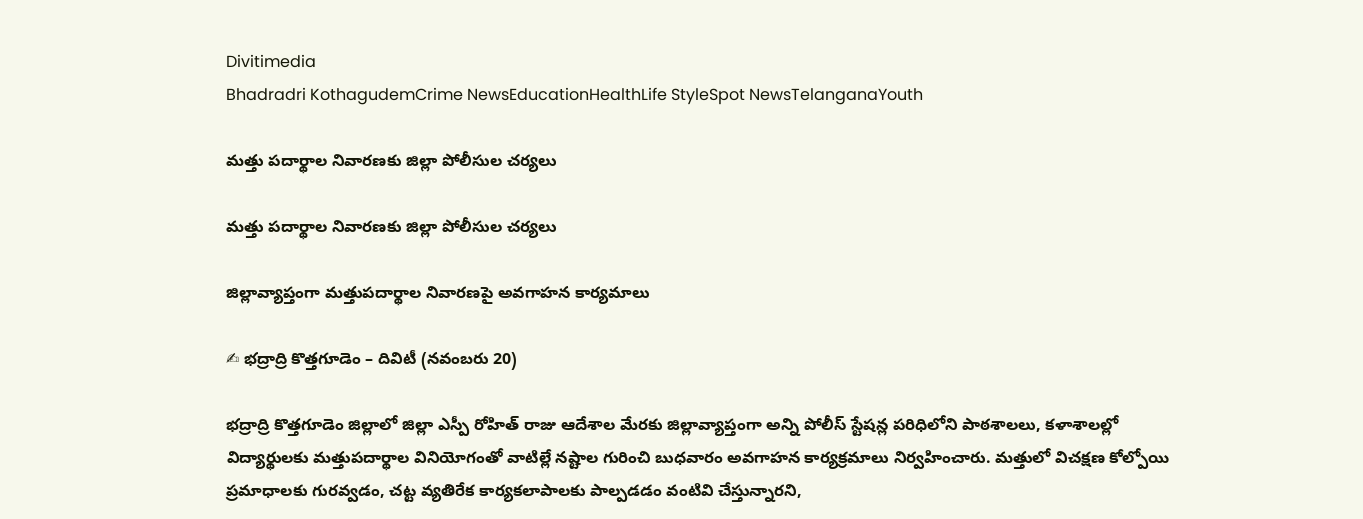Divitimedia
Bhadradri KothagudemCrime NewsEducationHealthLife StyleSpot NewsTelanganaYouth

మత్తు పదార్థాల నివారణకు జిల్లా పోలీసుల చర్యలు

మత్తు పదార్థాల నివారణకు జిల్లా పోలీసుల చర్యలు

జిల్లావ్యాప్తంగా మత్తుపదార్థాల నివారణపై అవగాహన కార్యమాలు

✍ భద్రాద్రి కొత్తగూడెం – దివిటీ (నవంబరు 20)

భద్రాద్రి కొత్తగూడెం జిల్లాలో జిల్లా ఎస్పీ రోహిత్ రాజు ఆదేశాల మేరకు జిల్లావ్యాప్తంగా అన్ని పోలీస్ స్టేషన్ల పరిధిలోని పాఠశాలలు, కళాశాలల్లో విద్యార్థులకు మత్తుపదార్థాల వినియోగంతో వాటిల్లే నష్టాల గురించి బుధవారం అవగాహన కార్యక్రమాలు నిర్వహించారు. మత్తులో విచక్షణ కోల్పోయి ప్రమాధాలకు గురవ్వడం, చట్ట వ్యతిరేక కార్యకలాపాలకు పాల్పడడం వంటివి చేస్తున్నారని,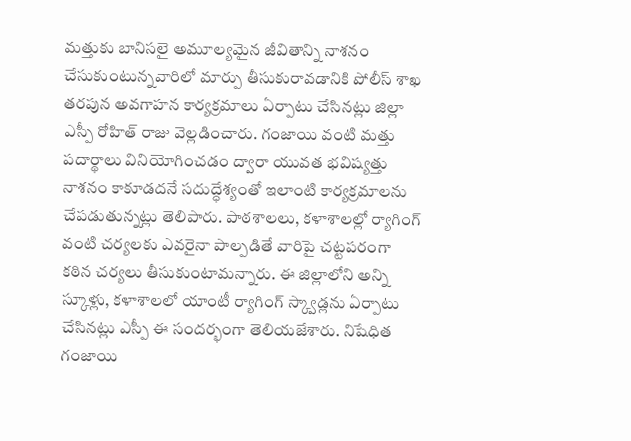మత్తుకు బానిసలై అమూల్యమైన జీవితాన్ని నాశనం చేసుకుంటున్నవారిలో మార్పు తీసుకురావడానికి పోలీస్ శాఖ తరపున అవగాహన కార్యక్రమాలు ఏర్పాటు చేసినట్లు జిల్లా ఎస్పీ రోహిత్ రాజు వెల్లడించారు. గంజాయి వంటి మత్తు పదార్థాలు వినియోగించడం ద్వారా యువత భవిష్యత్తు నాశనం కాకూడదనే సదుద్ధేశ్యంతో ఇలాంటి కార్యక్రమాలను చేపడుతున్నట్లు తెలిపారు. పాఠశాలలు, కళాశాలల్లో ర్యాగింగ్ వంటి చర్యలకు ఎవరైనా పాల్పడితే వారిపై చట్టపరంగా కఠిన చర్యలు తీసుకుంటామన్నారు. ఈ జిల్లాలోని అన్ని స్కూళ్లు, కళాశాలలో యాంటీ ర్యాగింగ్ స్క్వాడ్లను ఏర్పాటు చేసినట్లు ఎస్పీ ఈ సందర్భంగా తెలియజేశారు. నిషేధిత గంజాయి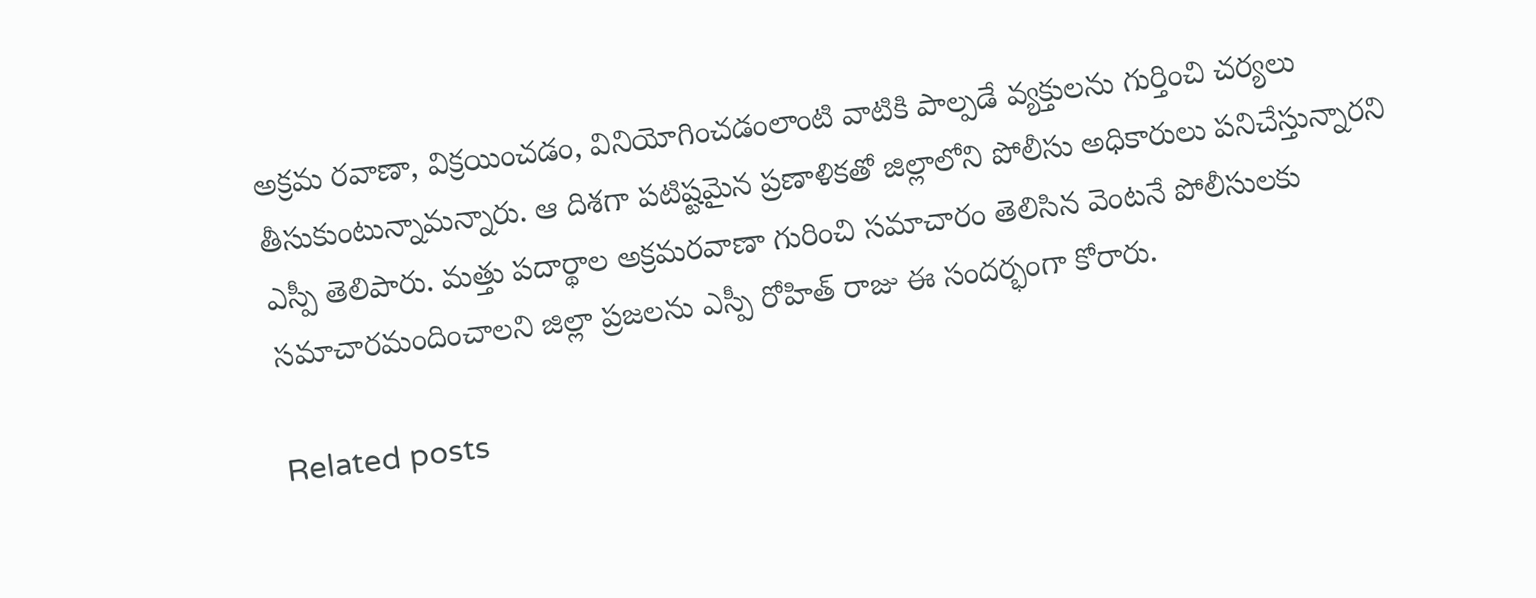అక్రమ రవాణా, విక్రయించడం, వినియోగించడంలాంటి వాటికి పాల్పడే వ్యక్తులను గుర్తించి చర్యలు తీసుకుంటున్నామన్నారు. ఆ దిశగా పటిష్టమైన ప్రణాళికతో జిల్లాలోని పోలీసు అధికారులు పనిచేస్తున్నారని ఎస్పీ తెలిపారు. మత్తు పదార్థాల అక్రమరవాణా గురించి సమాచారం తెలిసిన వెంటనే పోలీసులకు సమాచారమందించాలని జిల్లా ప్రజలను ఎస్పీ రోహిత్ రాజు ఈ సందర్భంగా కోరారు.

Related posts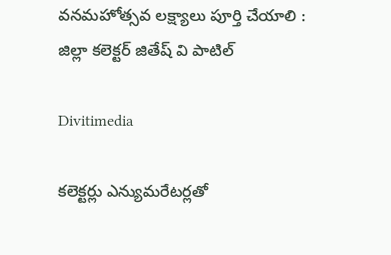వనమహోత్సవ లక్ష్యాలు పూర్తి చేయాలి : జిల్లా కలెక్టర్ జితేష్ వి పాటిల్

Divitimedia

కలెక్టర్లు ఎన్యుమరేటర్లతో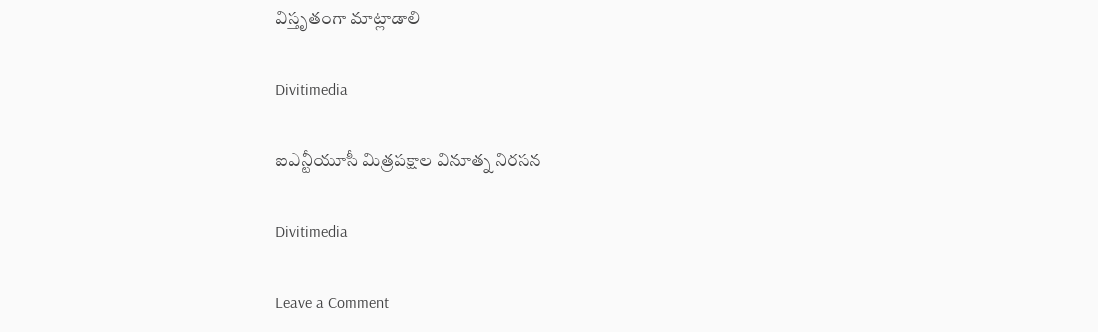విస్తృతంగా మాట్లాడాలి

Divitimedia

ఐఎన్టీయూసీ మిత్రపక్షాల వినూత్న నిరసన

Divitimedia

Leave a Comment